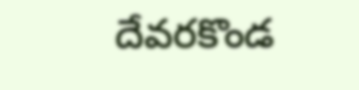దేవరకొండ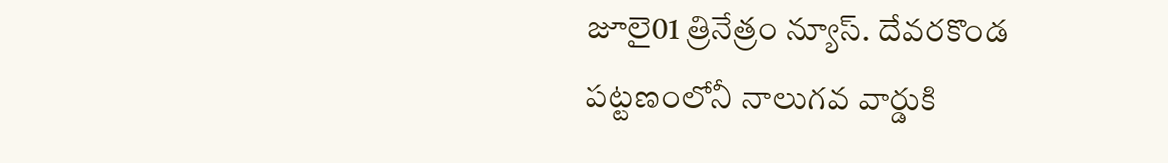జూలై01 త్రినేత్రం న్యూస్. దేవరకొండ పట్టణంలోనీ నాలుగవ వార్డుకి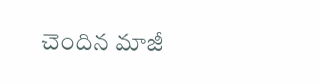చెందిన మాజీ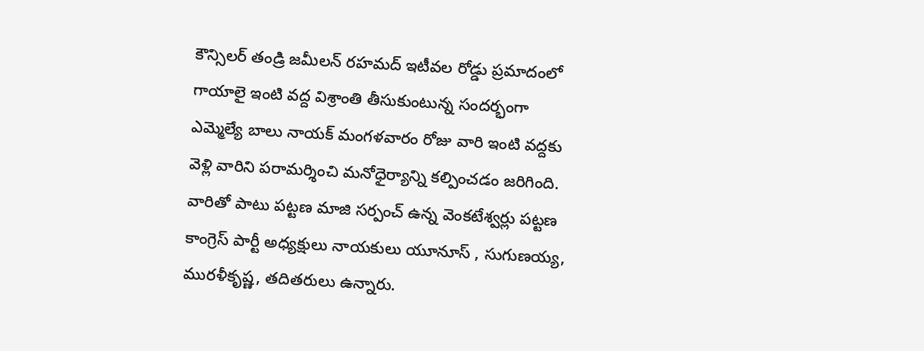కౌన్సిలర్ తండ్రి జమీలన్ రహమద్ ఇటీవల రోడ్డు ప్రమాదంలో గాయాలై ఇంటి వద్ద విశ్రాంతి తీసుకుంటున్న సందర్భంగా ఎమ్మెల్యే బాలు నాయక్ మంగళవారం రోజు వారి ఇంటి వద్దకు వెళ్లి వారిని పరామర్శించి మనోధైర్యాన్ని కల్పించడం జరిగింది.
వారితో పాటు పట్టణ మాజి సర్పంచ్ ఉన్న వెంకటేశ్వర్లు పట్టణ కాంగ్రెస్ పార్టీ అధ్యక్షులు నాయకులు యూనూస్ , సుగుణయ్య, మురళీకృష్ణ, తదితరులు ఉన్నారు.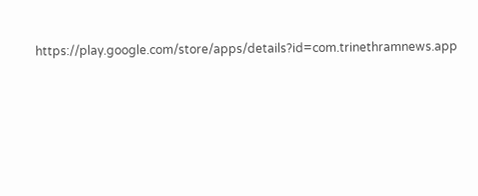https://play.google.com/store/apps/details?id=com.trinethramnews.app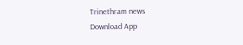Trinethram news
Download App